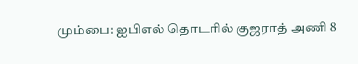மும்பை: ஐபிஎல் தொடரில் குஜராத் அணி 8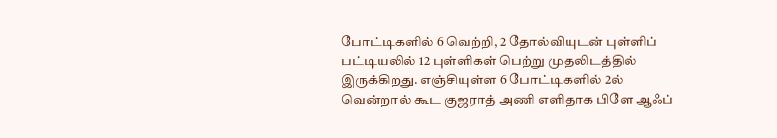போட்டிகளில் 6 வெற்றி, 2 தோல்வியுடன் புள்ளிப் பட்டியலில் 12 புள்ளிகள் பெற்று முதலிடத்தில் இருக்கிறது. எஞ்சியுள்ள 6 போட்டிகளில் 2ல் வென்றால் கூட குஜராத் அணி எளிதாக பிளே ஆஃப்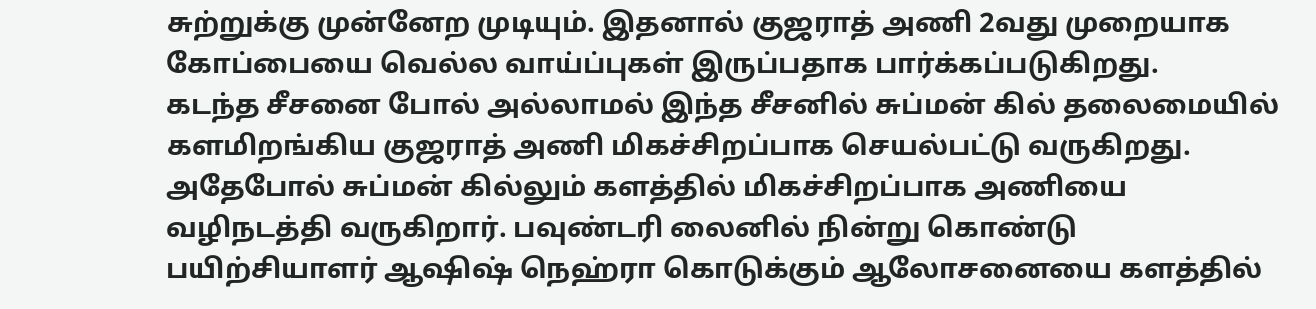சுற்றுக்கு முன்னேற முடியும். இதனால் குஜராத் அணி 2வது முறையாக கோப்பையை வெல்ல வாய்ப்புகள் இருப்பதாக பார்க்கப்படுகிறது.
கடந்த சீசனை போல் அல்லாமல் இந்த சீசனில் சுப்மன் கில் தலைமையில் களமிறங்கிய குஜராத் அணி மிகச்சிறப்பாக செயல்பட்டு வருகிறது. அதேபோல் சுப்மன் கில்லும் களத்தில் மிகச்சிறப்பாக அணியை வழிநடத்தி வருகிறார். பவுண்டரி லைனில் நின்று கொண்டு பயிற்சியாளர் ஆஷிஷ் நெஹ்ரா கொடுக்கும் ஆலோசனையை களத்தில்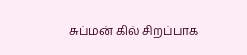சுப்மன் கில் சிறப்பாக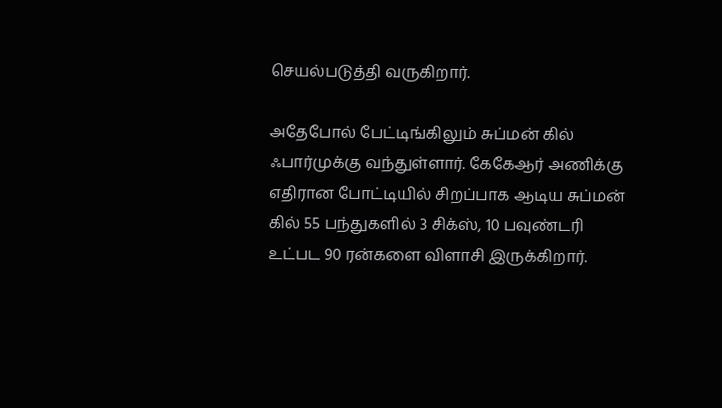செயல்படுத்தி வருகிறார்.

அதேபோல் பேட்டிங்கிலும் சுப்மன் கில் ஃபார்முக்கு வந்துள்ளார். கேகேஆர் அணிக்கு எதிரான போட்டியில் சிறப்பாக ஆடிய சுப்மன் கில் 55 பந்துகளில் 3 சிக்ஸ், 10 பவுண்டரி உட்பட 90 ரன்களை விளாசி இருக்கிறார்.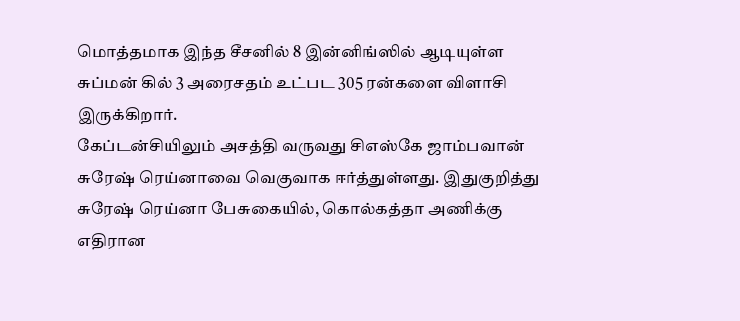மொத்தமாக இந்த சீசனில் 8 இன்னிங்ஸில் ஆடியுள்ள சுப்மன் கில் 3 அரைசதம் உட்பட 305 ரன்களை விளாசி இருக்கிறார்.
கேப்டன்சியிலும் அசத்தி வருவது சிஎஸ்கே ஜாம்பவான் சுரேஷ் ரெய்னாவை வெகுவாக ஈர்த்துள்ளது. இதுகுறித்து சுரேஷ் ரெய்னா பேசுகையில், கொல்கத்தா அணிக்கு எதிரான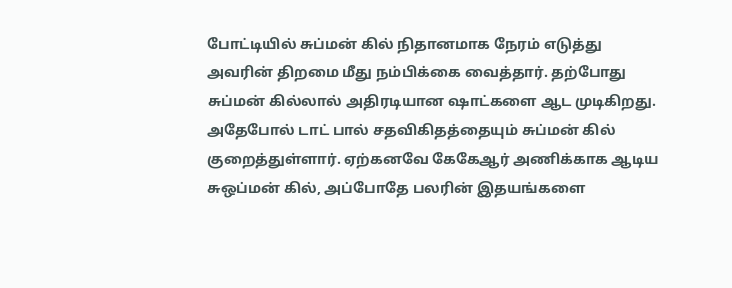போட்டியில் சுப்மன் கில் நிதானமாக நேரம் எடுத்து அவரின் திறமை மீது நம்பிக்கை வைத்தார். தற்போது சுப்மன் கில்லால் அதிரடியான ஷாட்களை ஆட முடிகிறது.
அதேபோல் டாட் பால் சதவிகிதத்தையும் சுப்மன் கில் குறைத்துள்ளார். ஏற்கனவே கேகேஆர் அணிக்காக ஆடிய சுஒப்மன் கில், அப்போதே பலரின் இதயங்களை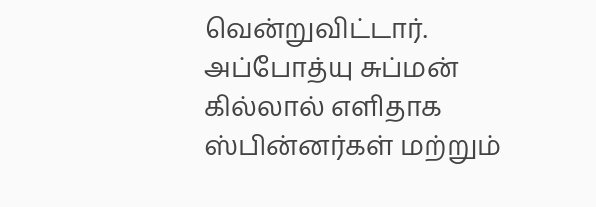வென்றுவிட்டார். அப்போத்யு சுப்மன் கில்லால் எளிதாக ஸ்பின்னர்கள் மற்றும்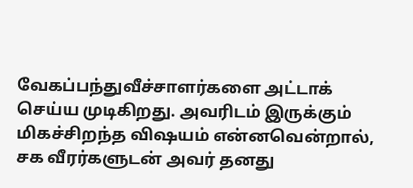வேகப்பந்துவீச்சாளர்களை அட்டாக் செய்ய முடிகிறது. அவரிடம் இருக்கும் மிகச்சிறந்த விஷயம் என்னவென்றால், சக வீரர்களுடன் அவர் தனது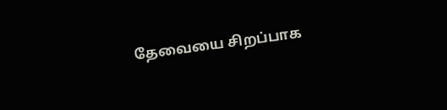தேவையை சிறப்பாக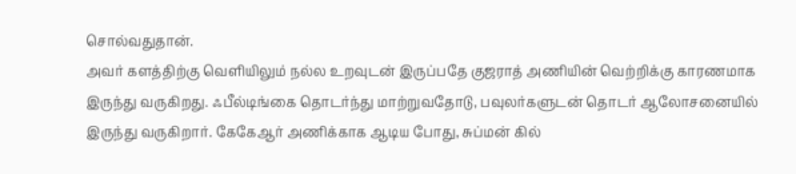சொல்வதுதான்.
அவர் களத்திற்கு வெளியிலும் நல்ல உறவுடன் இருப்பதே குஜராத் அணியின் வெற்றிக்கு காரணமாக இருந்து வருகிறது. ஃபீல்டிங்கை தொடர்ந்து மாற்றுவதோடு, பவுலர்களுடன் தொடர் ஆலோசனையில் இருந்து வருகிறார். கேகேஆர் அணிக்காக ஆடிய போது, சுப்மன் கில்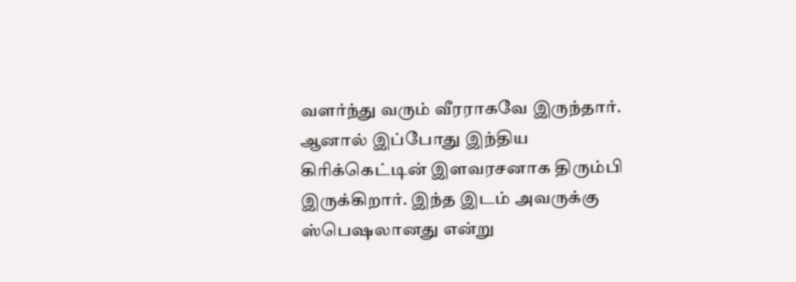வளர்ந்து வரும் வீரராகவே இருந்தார். ஆனால் இப்போது இந்திய கிரிக்கெட்டின் இளவரசனாக திரும்பி இருக்கிறார். இந்த இடம் அவருக்கு ஸ்பெஷலானது என்று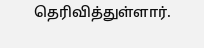தெரிவித்துள்ளார்.